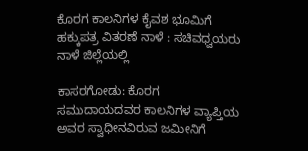ಕೊರಗ ಕಾಲನಿಗಳ ಕೈವಶ ಭೂಮಿಗೆ ಹಕ್ಕುಪತ್ರ ವಿತರಣೆ ನಾಳೆ : ಸಚಿವಧ್ವಯರು ನಾಳೆ ಜಿಲ್ಲೆಯಲ್ಲಿ

ಕಾಸರಗೋಡು: ಕೊರಗ ಸಮುದಾಯದವರ ಕಾಲನಿಗಳ ವ್ಯಾಪ್ತಿಯ ಅವರ ಸ್ವಾಧೀನವಿರುವ ಜಮೀನಿಗೆ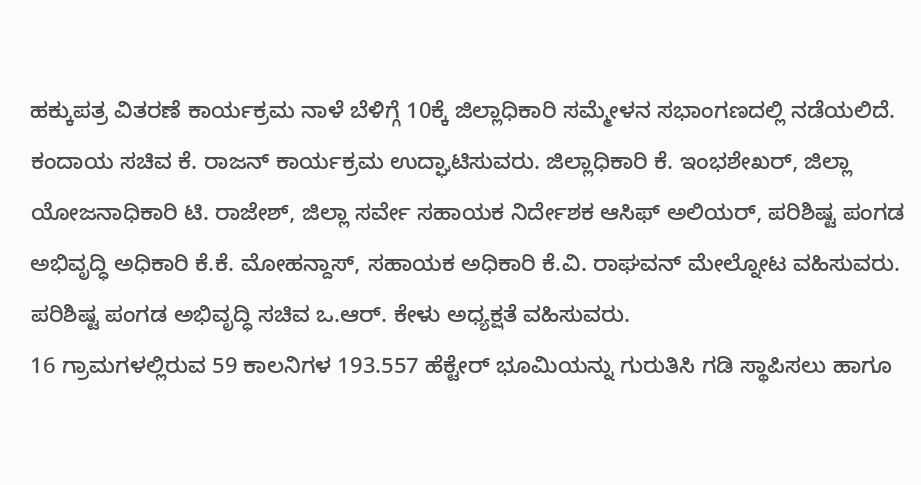ಹಕ್ಕುಪತ್ರ ವಿತರಣೆ ಕಾರ್ಯಕ್ರಮ ನಾಳೆ ಬೆಳಿಗ್ಗೆ 10ಕ್ಕೆ ಜಿಲ್ಲಾಧಿಕಾರಿ ಸಮ್ಮೇಳನ ಸಭಾಂಗಣದಲ್ಲಿ ನಡೆಯಲಿದೆ. ಕಂದಾಯ ಸಚಿವ ಕೆ. ರಾಜನ್ ಕಾರ್ಯಕ್ರಮ ಉದ್ಘಾಟಿಸುವರು. ಜಿಲ್ಲಾಧಿಕಾರಿ ಕೆ. ಇಂಭಶೇಖರ್, ಜಿಲ್ಲಾ ಯೋಜನಾಧಿಕಾರಿ ಟಿ. ರಾಜೇಶ್, ಜಿಲ್ಲಾ ಸರ್ವೇ ಸಹಾಯಕ ನಿರ್ದೇಶಕ ಆಸಿಫ್ ಅಲಿಯರ್, ಪರಿಶಿಷ್ಟ ಪಂಗಡ ಅಭಿವೃದ್ಧಿ ಅಧಿಕಾರಿ ಕೆ.ಕೆ. ಮೋಹನ್ದಾಸ್, ಸಹಾಯಕ ಅಧಿಕಾರಿ ಕೆ.ವಿ. ರಾಘವನ್ ಮೇಲ್ನೋಟ ವಹಿಸುವರು. ಪರಿಶಿಷ್ಟ ಪಂಗಡ ಅಭಿವೃದ್ಧಿ ಸಚಿವ ಒ.ಆರ್. ಕೇಳು ಅಧ್ಯಕ್ಷತೆ ವಹಿಸುವರು.
16 ಗ್ರಾಮಗಳಲ್ಲಿರುವ 59 ಕಾಲನಿಗಳ 193.557 ಹೆಕ್ಟೇರ್ ಭೂಮಿಯನ್ನು ಗುರುತಿಸಿ ಗಡಿ ಸ್ಥಾಪಿಸಲು ಹಾಗೂ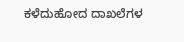ಕಳೆದುಹೋದ ದಾಖಲೆಗಳ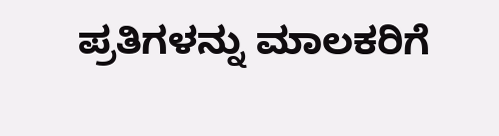ಪ್ರತಿಗಳನ್ನು ಮಾಲಕರಿಗೆ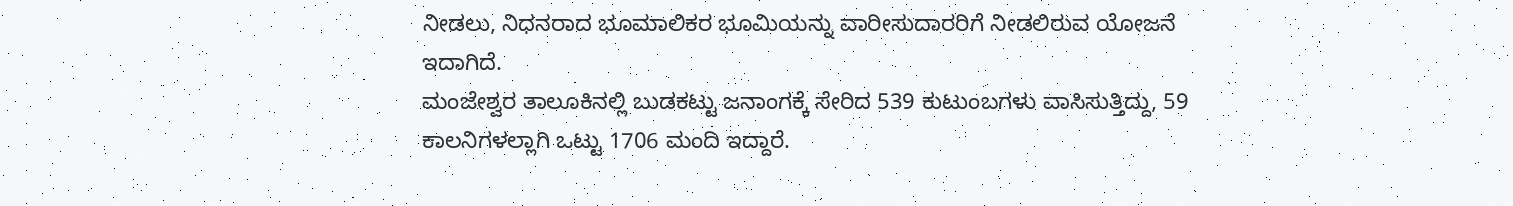ನೀಡಲು, ನಿಧನರಾದ ಭೂಮಾಲಿಕರ ಭೂಮಿಯನ್ನು ವಾರೀಸುದಾರರಿಗೆ ನೀಡಲಿರುವ ಯೋಜನೆ ಇದಾಗಿದೆ.
ಮಂಜೇಶ್ವರ ತಾಲೂಕಿನಲ್ಲಿ ಬುಡಕಟ್ಟು ಜನಾಂಗಕ್ಕೆ ಸೇರಿದ 539 ಕುಟುಂಬಗಳು ವಾಸಿಸುತ್ತಿದ್ದು, 59 ಕಾಲನಿಗಳಲ್ಲಾಗಿ ಒಟ್ಟು 1706 ಮಂದಿ ಇದ್ದಾರೆ.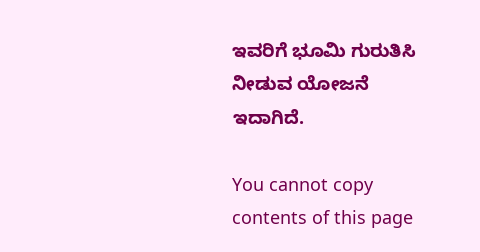ಇವರಿಗೆ ಭೂಮಿ ಗುರುತಿಸಿ ನೀಡುವ ಯೋಜನೆ ಇದಾಗಿದೆ.

You cannot copy contents of this page